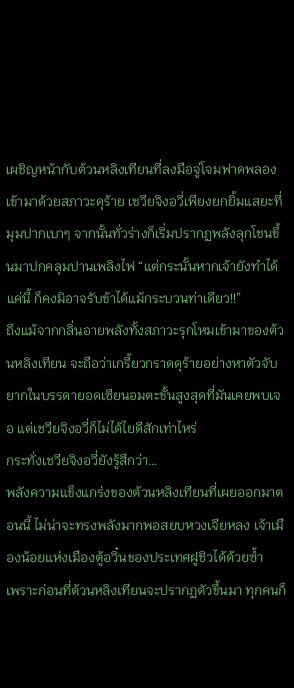เผชิญหน้ากับต้วนหลิงเทียนที่ลงมือจู่โจมฟาดพลองเข้ามาด้วยสภาวะดุร้าย เชวียจิงอวี่เพียงยกยิ้มแสยะที่มุมปากเบาๆ จากนั้นทั่วร่างก็เริ่มปรากฏพลังลุกโชนขึ้นมาปกคลุมปานเพลิงไฟ “แต่กระนั้นหากเจ้ายังทำได้แค่นี้ ก็คงมิอาจรับข้าได้แม้กระบวนท่าเดียว!!”
ถึงแม้จากกลิ่นอายพลังทั้งสภาวะรุกโหมเข้ามาของต้วนหลิงเทียน จะถือว่าเกรี้ยวกราดดุร้ายอย่างหาตัวจับยากในบรรดายอดเซียนอมตะขั้นสูงสุดที่มันเคยพบเจอ แต่เชวียจิงอวี่ก็ไม่ได้ไยดีสักเท่าไหร่
กระทั่งเชวียจิงอวี่ยังรู้สึกว่า…
พลังความแข็งแกร่งของต้วนหลิงเทียนที่เผยออกมาตอนนี้ ไม่น่าจะทรงพลังมากพอสยบหวงเจียหลง เจ้าเมืองน้อยแห่งเมืองตู้อวิ๋นของประเทศฝูชิวได้ด้วยซ้ำ
เพราะก่อนที่ต้วนหลิงเทียนจะปรากฏตัวขึ้นมา ทุกคนก็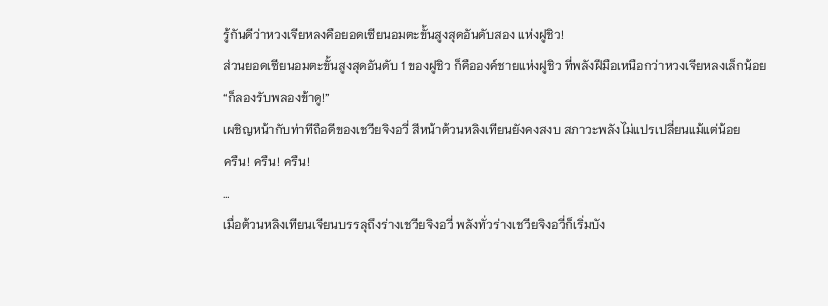รู้กันดีว่าหวงเจียหลงคือยอดเซียนอมตะขั้นสูงสุดอันดับสอง แห่งฝูชิว!
ส่วนยอดเซียนอมตะขั้นสูงสุดอันดับ 1 ของฝูชิว ก็คือองค์ชายแห่งฝูชิว ที่พลังฝีมือเหนือกว่าหวงเจียหลงเล็กน้อย
“ก็ลองรับพลองข้าดู!”
เผชิญหน้ากับท่าทีถือดีของเชวียจิงอวี่ สีหน้าต้วนหลิงเทียนยังคงสงบ สภาวะพลังไม่แปรเปลี่ยนแม้แต่น้อย
ครืน! ครืน! ครืน!
…
เมื่อต้วนหลิงเทียนเจียนบรรลุถึงร่างเชวียจิงอวี่ พลังทั่วร่างเชวียจิงอวี่ก็เริ่มบัง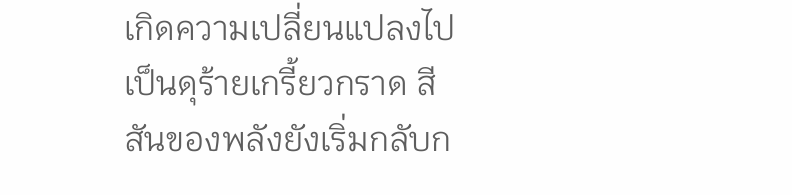เกิดความเปลี่ยนแปลงไปเป็นดุร้ายเกรี้ยวกราด สีสันของพลังยังเริ่มกลับก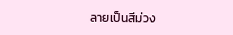ลายเป็นสีม่วง